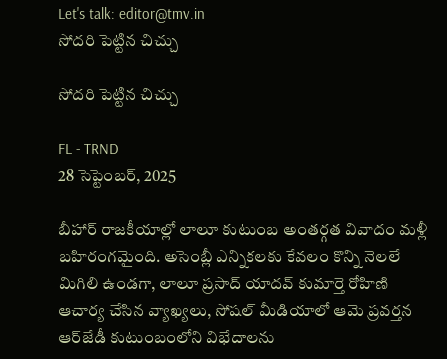Let's talk: editor@tmv.in
సోదరి పెట్టిన చిచ్చు

సోదరి పెట్టిన చిచ్చు

FL - TRND
28 సెప్టెంబర్, 2025

బీహార్ రాజకీయాల్లో లాలూ కుటుంబ అంతర్గత వివాదం మళ్లీ బహిరంగమైంది. అసెంబ్లీ ఎన్నికలకు కేవలం కొన్ని నెలలే మిగిలి ఉండగా, లాలూ ప్రసాద్ యాదవ్ కుమార్తె రోహిణి ఆచార్య చేసిన వ్యాఖ్యలు, సోషల్ మీడియాలో ఆమె ప్రవర్తన ఆర్‌జేడీ కుటుంబంలోని విభేదాలను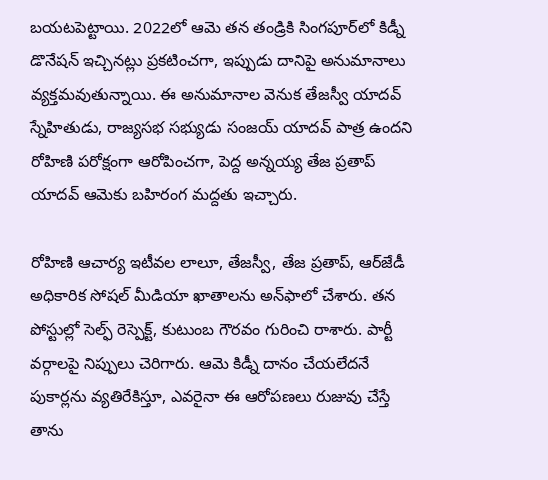బయటపెట్టాయి. 2022లో ఆమె తన తండ్రికి సింగపూర్‌లో కిడ్నీ డొనేషన్ ఇచ్చినట్లు ప్రకటించగా, ఇప్పుడు దానిపై అనుమానాలు వ్యక్తమవుతున్నాయి. ఈ అనుమానాల వెనుక తేజస్వీ యాదవ్ స్నేహితుడు, రాజ్యసభ సభ్యుడు సంజయ్ యాదవ్ పాత్ర ఉందని రోహిణి పరోక్షంగా ఆరోపించగా, పెద్ద అన్నయ్య తేజ ప్రతాప్ యాదవ్ ఆమెకు బహిరంగ మద్దతు ఇచ్చారు.

రోహిణి ఆచార్య ఇటీవల లాలూ, తేజస్వీ, తేజ ప్రతాప్, ఆర్‌జేడీ అధికారిక సోషల్ మీడియా ఖాతాలను అన్‌ఫాలో చేశారు. తన పోస్టుల్లో సెల్ఫ్‌ రెస్పెక్ట్, కుటుంబ గౌరవం గురించి రాశారు. పార్టీ వర్గాలపై నిప్పులు చెరిగారు. ఆమె కిడ్నీ దానం చేయలేదనే పుకార్లను వ్యతిరేకిస్తూ, ఎవరైనా ఈ ఆరోపణలు రుజువు చేస్తే తాను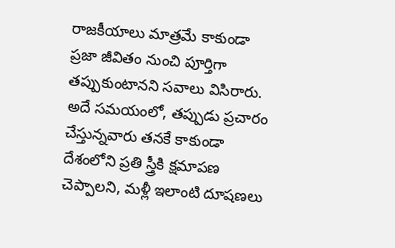రాజకీయాలు మాత్రమే కాకుండా ప్రజా జీవితం నుంచి పూర్తిగా తప్పుకుంటానని సవాలు విసిరారు. అదే సమయంలో, తప్పుడు ప్రచారం చేస్తున్నవారు తనకే కాకుండా దేశంలోని ప్రతి స్త్రీకి క్షమాపణ చెప్పాలని, మళ్లీ ఇలాంటి దూషణలు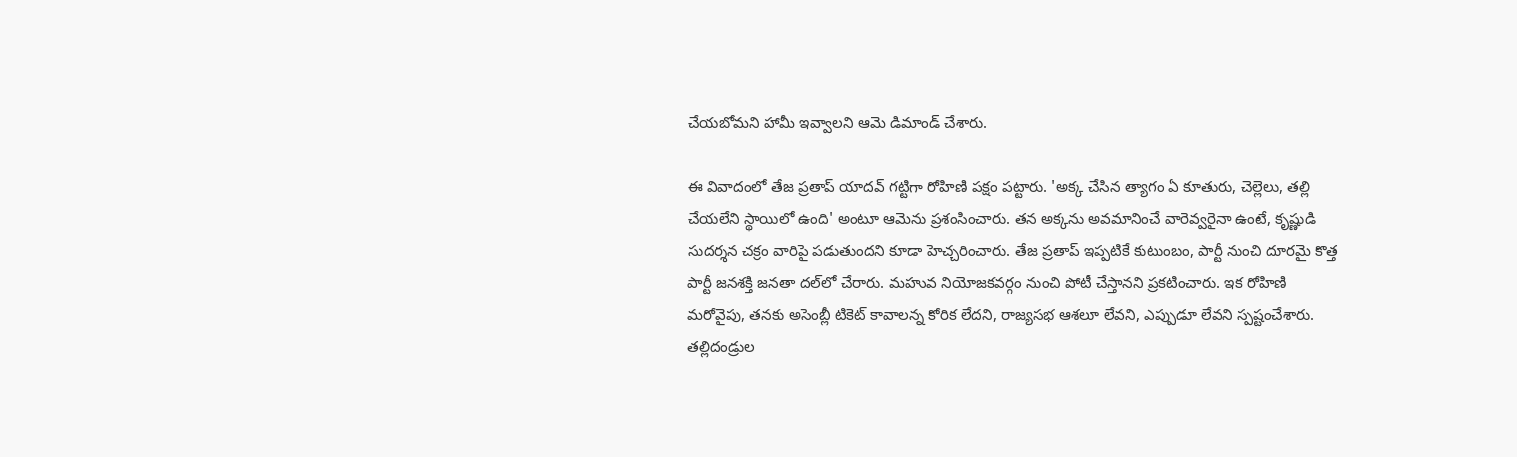చేయబోమని హామీ ఇవ్వాలని ఆమె డిమాండ్ చేశారు.

ఈ వివాదంలో తేజ ప్రతాప్ యాదవ్ గట్టిగా రోహిణి పక్షం పట్టారు. 'అక్క చేసిన త్యాగం ఏ కూతురు, చెల్లెలు, తల్లి చేయలేని స్థాయిలో ఉంది' అంటూ ఆమెను ప్రశంసించారు. తన అక్కను అవమానించే వారెవ్వరైనా ఉంటే, కృష్ణుడి సుదర్శన చక్రం వారిపై పడుతుందని కూడా హెచ్చరించారు. తేజ ప్రతాప్ ఇప్పటికే కుటుంబం, పార్టీ నుంచి దూరమై కొత్త పార్టీ జ‌నశ‌క్తి జ‌నతా ద‌ల్‌లో చేరారు. మహువ నియోజకవర్గం నుంచి పోటీ చేస్తానని ప్రకటించారు. ఇక రోహిణి మరోవైపు, తనకు అసెంబ్లీ టికెట్ కావాలన్న కోరిక లేదని, రాజ్యసభ ఆశలూ లేవని, ఎప్పుడూ లేవని స్పష్టంచేశారు. తల్లిదండ్రుల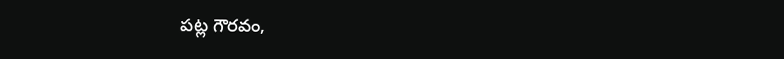పట్ల గౌరవం,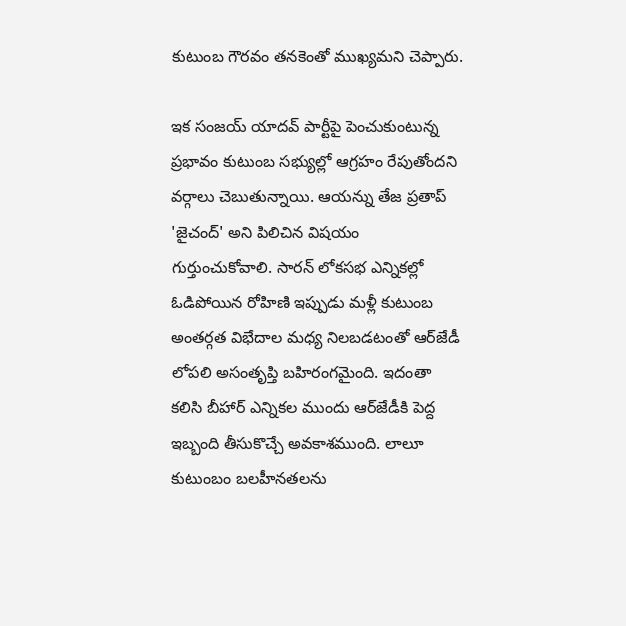కుటుంబ గౌరవం తనకెంతో ముఖ్యమని చెప్పారు.

ఇక సంజయ్ యాదవ్ పార్టీపై పెంచుకుంటున్న ప్రభావం కుటుంబ సభ్యుల్లో ఆగ్రహం రేపుతోందని వర్గాలు చెబుతున్నాయి. ఆయన్ను తేజ ప్రతాప్ 'జైచంద్' అని పిలిచిన విషయం గుర్తుంచుకోవాలి. సారన్ లోకసభ ఎన్నికల్లో ఓడిపోయిన రోహిణి ఇప్పుడు మళ్లీ కుటుంబ అంతర్గత విభేదాల మధ్య నిలబడటంతో ఆర్‌జేడీ లోపలి అసంతృప్తి బహిరంగమైంది. ఇదంతా కలిసి బీహార్ ఎన్నికల ముందు ఆర్‌జేడీకి పెద్ద ఇబ్బంది తీసుకొచ్చే అవకాశముంది. లాలూ కుటుంబం బలహీనతలను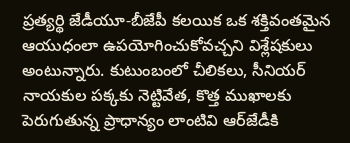ప్రత్యర్థి జేడీయూ-బీజేపీ కలయిక ఒక శక్తివంతమైన ఆయుధంలా ఉపయోగించుకోవచ్చని విశ్లేషకులు అంటున్నారు. కుటుంబంలో చీలికలు, సీనియర్ నాయకుల పక్కకు నెట్టివేత, కొత్త ముఖాలకు పెరుగుతున్న ప్రాధాన్యం లాంటివి ఆర్‌జేడీకి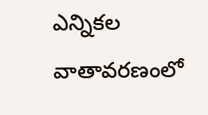ఎన్నికల వాతావరణంలో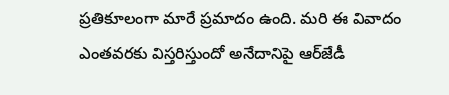ప్రతికూలంగా మారే ప్రమాదం ఉంది. మరి ఈ వివాదం ఎంతవరకు విస్తరిస్తుందో అనేదానిపై ఆర్‌జేడీ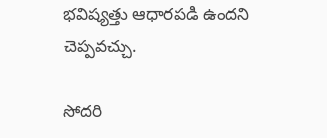భవిష్యత్తు ఆధారపడి ఉందని చెప్పవచ్చు.

సోదరి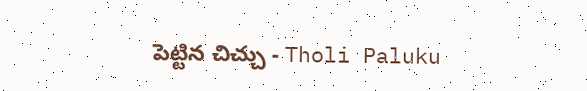పెట్టిన చిచ్చు - Tholi Paluku